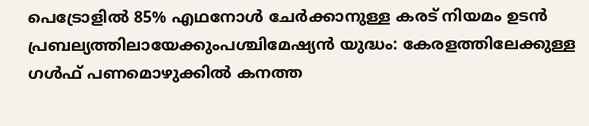പെട്രോളിൽ 85% എഥനോൾ ചേർക്കാനുള്ള കരട് നിയമം ഉടൻ പ്രബല്യത്തിലായേക്കുംപശ്ചിമേഷ്യൻ യുദ്ധം: കേരളത്തിലേക്കുള്ള ഗൾഫ് പണമൊഴുക്കിൽ കനത്ത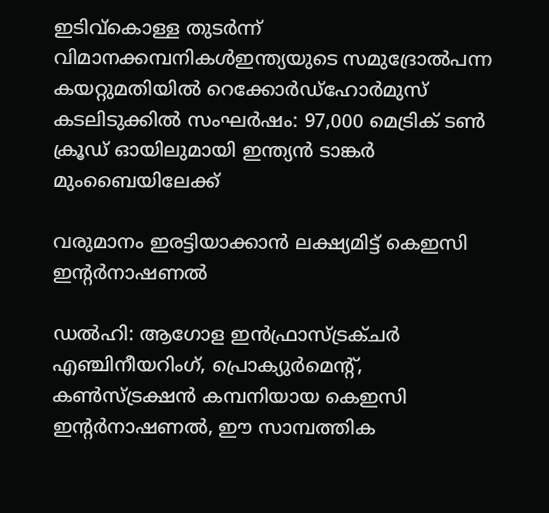ഇടിവ്കൊള്ള തുടർന്ന് വിമാനക്കമ്പനികൾഇന്ത്യയുടെ സമുദ്രോൽപന്ന കയറ്റുമതിയിൽ റെക്കോർഡ്ഹോർമുസ് കടലിടുക്കിൽ സംഘർഷം: 97,000 മെട്രിക് ടൺ ക്രൂഡ് ഓയിലുമായി ഇന്ത്യൻ ടാങ്കർ മുംബൈയിലേക്ക്

വരുമാനം ഇരട്ടിയാക്കാൻ ലക്ഷ്യമിട്ട് കെഇസി ഇന്റർനാഷണൽ

ഡൽഹി: ആഗോള ഇൻഫ്രാസ്ട്രക്ചർ എഞ്ചിനീയറിംഗ്, പ്രൊക്യുർമെന്റ്, കൺസ്ട്രക്ഷൻ കമ്പനിയായ കെഇസി ഇന്റർനാഷണൽ, ഈ സാമ്പത്തിക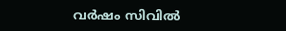വർഷം സിവിൽ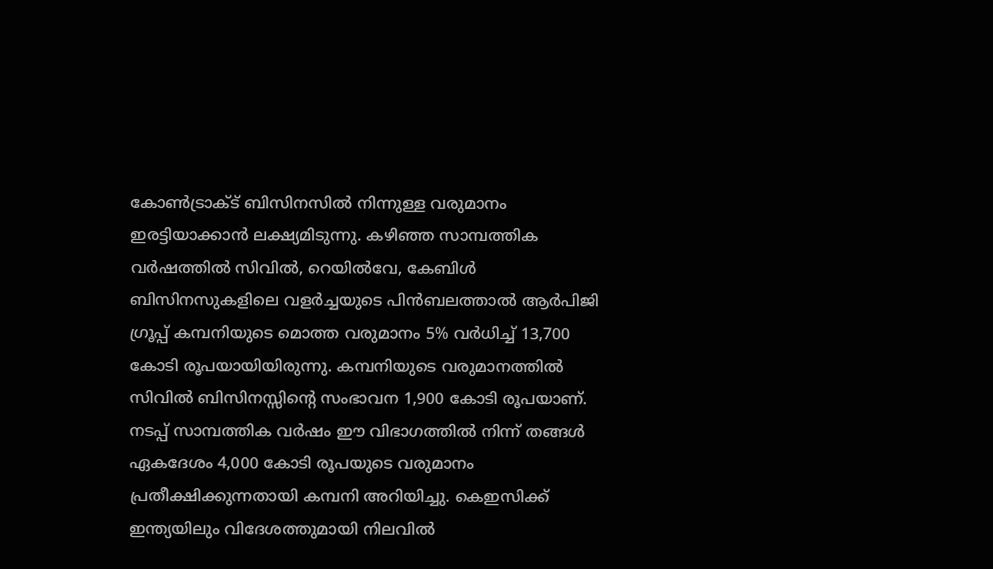കോൺട്രാക്ട് ബിസിനസിൽ നിന്നുള്ള വരുമാനം ഇരട്ടിയാക്കാൻ ലക്ഷ്യമിടുന്നു. കഴിഞ്ഞ സാമ്പത്തിക വർഷത്തിൽ സിവിൽ, റെയിൽവേ, കേബിൾ ബിസിനസുകളിലെ വളർച്ചയുടെ പിൻബലത്താൽ ആർപിജി ഗ്രൂപ്പ് കമ്പനിയുടെ മൊത്ത വരുമാനം 5% വർധിച്ച് 13,700 കോടി രൂപയായിയിരുന്നു. കമ്പനിയുടെ വരുമാനത്തിൽ സിവിൽ ബിസിനസ്സിന്റെ സംഭാവന 1,900 കോടി രൂപയാണ്. നടപ്പ് സാമ്പത്തിക വർഷം ഈ വിഭാഗത്തിൽ നിന്ന് തങ്ങൾ ഏകദേശം 4,000 കോടി രൂപയുടെ വരുമാനം പ്രതീക്ഷിക്കുന്നതായി കമ്പനി അറിയിച്ചു. കെഇസിക്ക് ഇന്ത്യയിലും വിദേശത്തുമായി നിലവിൽ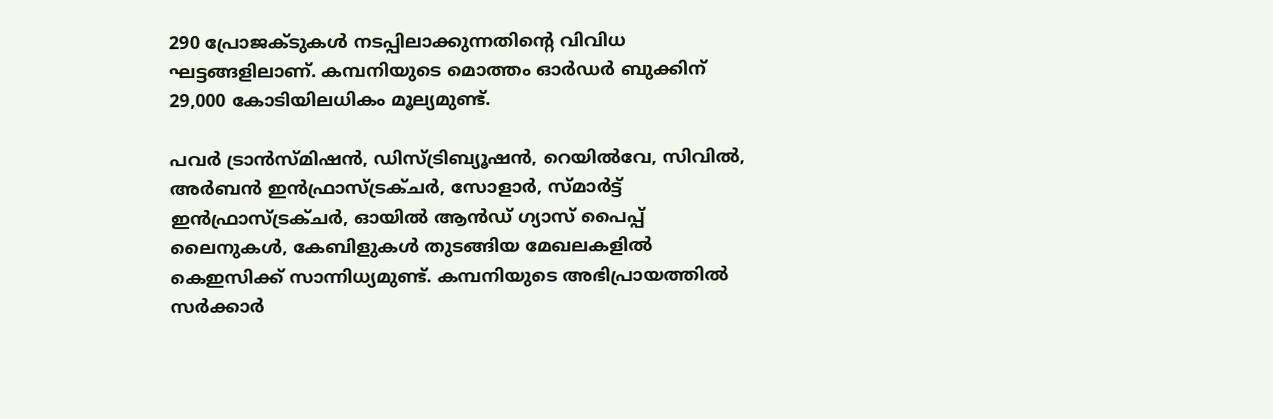290 പ്രോജക്ടുകൾ നടപ്പിലാക്കുന്നതിന്റെ വിവിധ ഘട്ടങ്ങളിലാണ്. കമ്പനിയുടെ മൊത്തം ഓർഡർ ബുക്കിന് 29,000 കോടിയിലധികം മൂല്യമുണ്ട്.

പവർ ട്രാൻസ്മിഷൻ, ഡിസ്ട്രിബ്യൂഷൻ, റെയിൽവേ, സിവിൽ, അർബൻ ഇൻഫ്രാസ്ട്രക്ചർ, സോളാർ, സ്മാർട്ട് ഇൻഫ്രാസ്ട്രക്ചർ, ഓയിൽ ആൻഡ് ഗ്യാസ് പൈപ്പ് ലൈനുകൾ, കേബിളുകൾ തുടങ്ങിയ മേഖലകളിൽ കെഇസിക്ക് സാന്നിധ്യമുണ്ട്. കമ്പനിയുടെ അഭിപ്രായത്തിൽ സർക്കാർ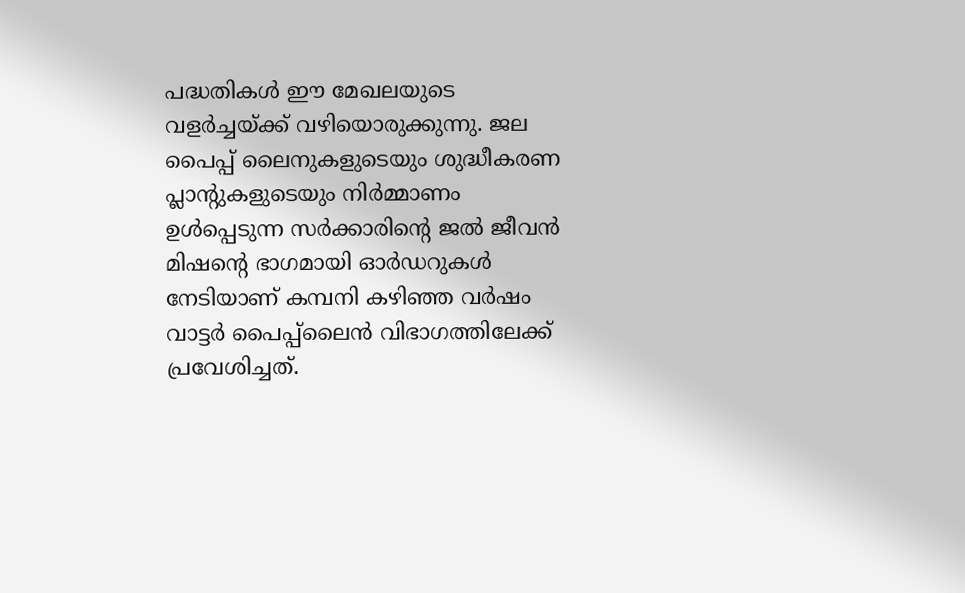പദ്ധതികൾ ഈ മേഖലയുടെ വളർച്ചയ്ക്ക് വഴിയൊരുക്കുന്നു. ജല പൈപ്പ് ലൈനുകളുടെയും ശുദ്ധീകരണ പ്ലാന്റുകളുടെയും നിർമ്മാണം ഉൾപ്പെടുന്ന സർക്കാരിന്റെ ജൽ ജീവൻ മിഷന്റെ ഭാഗമായി ഓർഡറുകൾ നേടിയാണ് കമ്പനി കഴിഞ്ഞ വർഷം വാട്ടർ പൈപ്പ്ലൈൻ വിഭാഗത്തിലേക്ക് പ്രവേശിച്ചത്.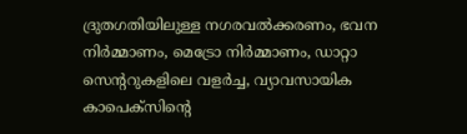ദ്രുതഗതിയിലുള്ള നഗരവൽക്കരണം, ഭവന നിർമ്മാണം, മെട്രോ നിർമ്മാണം, ഡാറ്റാ സെന്ററുകളിലെ വളർച്ച, വ്യാവസായിക കാപെക്‌സിന്റെ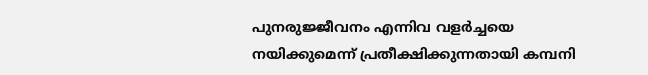പുനരുജ്ജീവനം എന്നിവ വളർച്ചയെ നയിക്കുമെന്ന് പ്രതീക്ഷിക്കുന്നതായി കമ്പനി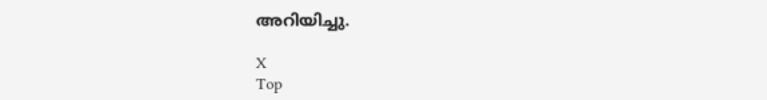അറിയിച്ചു.

X
Top